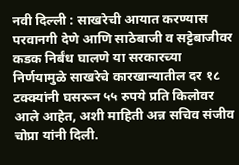नवी दिल्ली : साखरेची आयात करण्यास परवानगी देणे आणि साठेबाजी व सट्टेबाजीवर कडक निर्बंध घालणे या सरकारच्या निर्णयामुळे साखरेचे कारखान्यातील दर १८ टक्क्यांनी घसरून ५५ रुपये प्रति किलोवर आले आहेत, अशी माहिती अन्न सचिव संजीव चोप्रा यांनी दिली.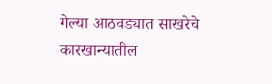गेल्या आठवड्यात साखरेचे कारखान्यातील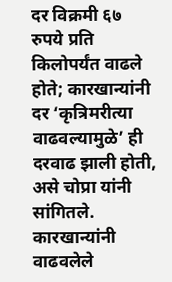दर विक्रमी ६७ रुपये प्रति किलोपर्यंत वाढले होते; कारखान्यांनी दर ‘कृत्रिमरीत्या वाढवल्यामुळे’ ही दरवाढ झाली होती, असे चोप्रा यांनी सांगितले.
कारखान्यांनी वाढवलेले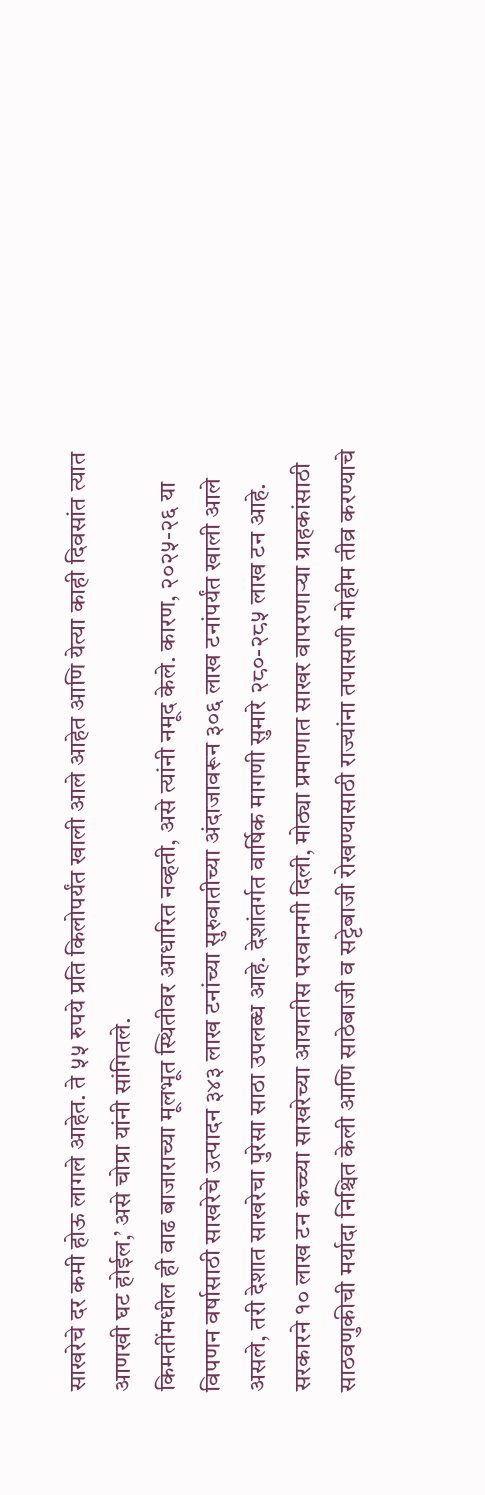साखरेचे दर कमी होऊ लागले आहेत. ते ५५ रुपये प्रति किलोपर्यंत खाली आले आहेत आणि येत्या काही दिवसांत त्यात आणखी घट होईल,’ असे चोप्रा यांनी सांगितले.
किमतींमधील ही वाढ बाजाराच्या मूलभूत स्थितीवर आधारित नव्हती, असे त्यांनी नमूद केले. कारण, २०२५-२६ या विपणन वर्षासाठी साखरेचे उत्पादन ३४३ लाख टनांच्या सुरुवातीच्या अंदाजावरून ३०६ लाख टनांपर्यंत खाली आले असले, तरी देशात साखरेचा पुरेसा साठा उपलब्ध आहे. देशांतर्गत वार्षिक मागणी सुमारे २८०-२८५ लाख टन आहे.
सरकारने १० लाख टन कच्च्या साखरेच्या आयातीस परवानगी दिली, मोठ्या प्रमाणात साखर वापरणाऱ्या ग्राहकांसाठी साठवणुकीची मर्यादा निश्चित केली आणि साठेबाजी व सट्टेबाजी रोखण्यासाठी राज्यांना तपासणी मोहीम तीव्र करण्याचे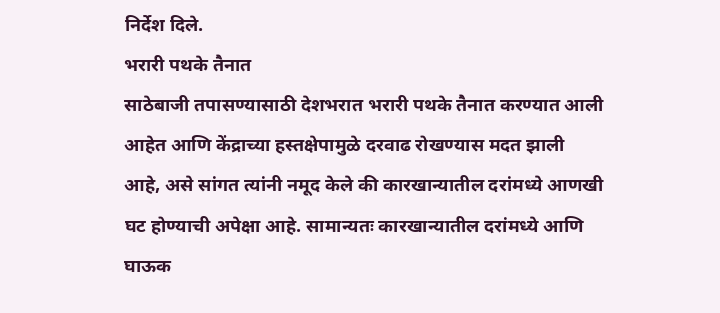निर्देश दिले.
भरारी पथके तैनात
साठेबाजी तपासण्यासाठी देशभरात भरारी पथके तैनात करण्यात आली आहेत आणि केंद्राच्या हस्तक्षेपामुळे दरवाढ रोखण्यास मदत झाली आहे, असे सांगत त्यांनी नमूद केले की कारखान्यातील दरांमध्ये आणखी घट होण्याची अपेक्षा आहे. सामान्यतः कारखान्यातील दरांमध्ये आणि घाऊक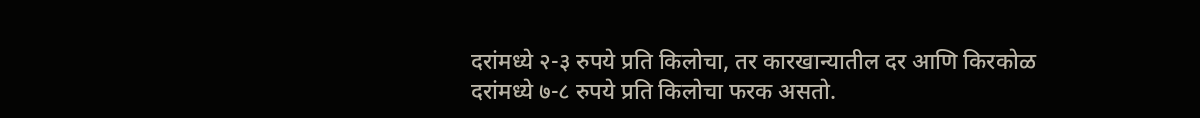दरांमध्ये २-३ रुपये प्रति किलोचा, तर कारखान्यातील दर आणि किरकोळ दरांमध्ये ७-८ रुपये प्रति किलोचा फरक असतो.